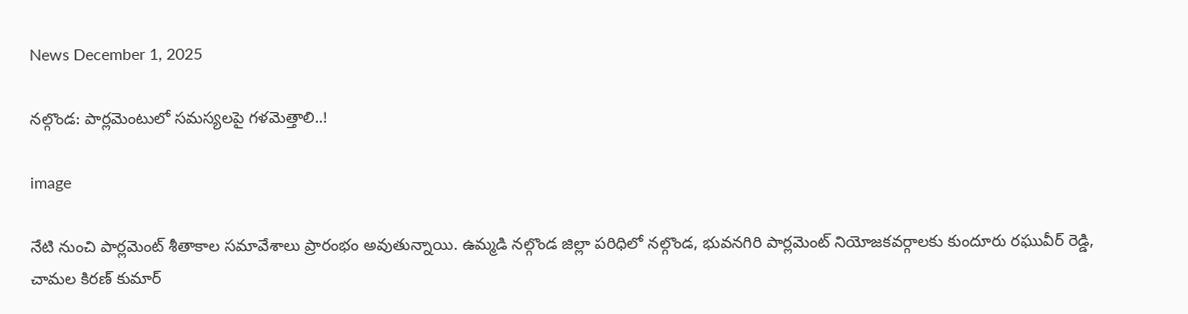News December 1, 2025

నల్గొండ: పార్లమెంటులో సమస్యలపై గళమెత్తాలి..!

image

నేటి నుంచి పార్లమెంట్ శీతాకాల సమావేశాలు ప్రారంభం అవుతున్నాయి. ఉమ్మడి నల్గొండ జిల్లా పరిధిలో నల్గొండ, భువనగిరి పార్లమెంట్ నియోజకవర్గాలకు కుందూరు రఘువీర్ రెడ్డి, చామల కిరణ్ కుమార్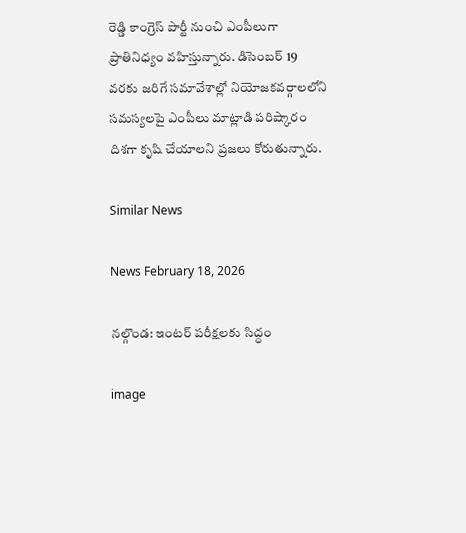రెడ్డి కాంగ్రెస్ పార్టీ నుంచి ఎంపీలుగా ప్రాతినిధ్యం వహిస్తున్నారు. డిసెంబర్ 19 వరకు జరిగే సమావేశాల్లో నియోజకవర్గాలలోని సమస్యలపై ఎంపీలు మాట్లాడి పరిష్కారం దిశగా కృషి చేయాలని ప్రజలు కోరుతున్నారు.

Similar News

News February 18, 2026

నల్గొండ: ఇంటర్ పరీక్షలకు సిద్ధం

image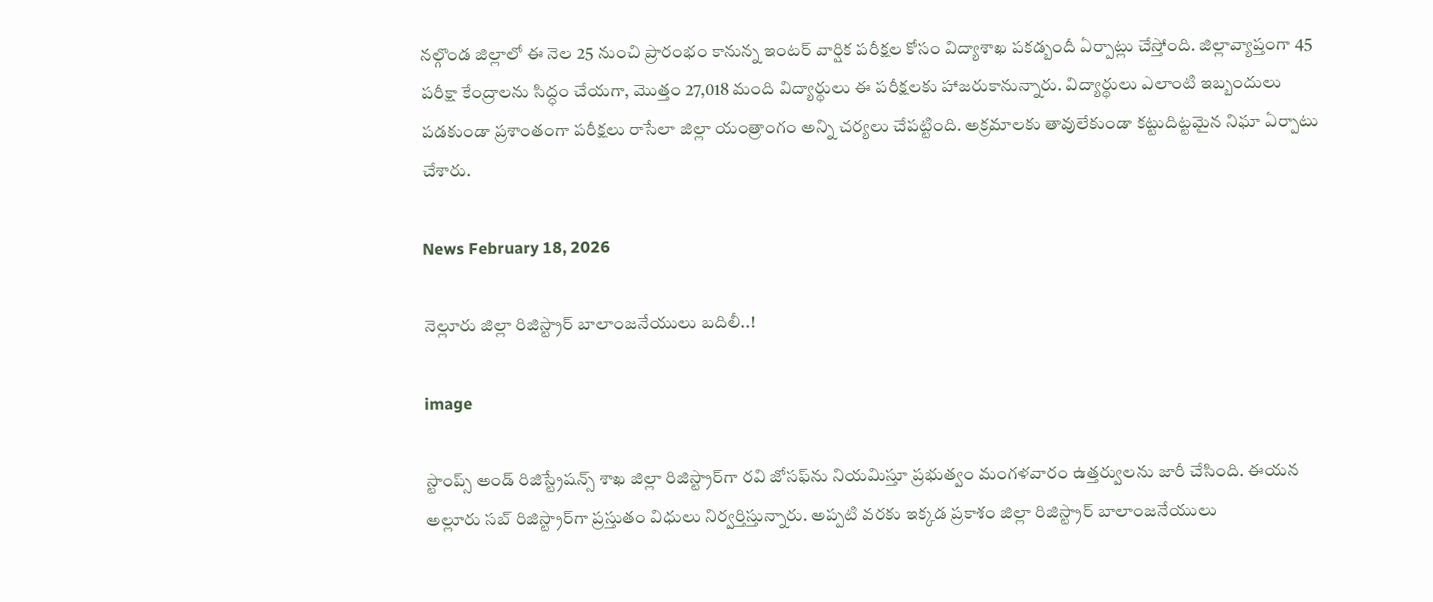నల్గొండ జిల్లాలో ఈ నెల 25 నుంచి ప్రారంభం కానున్న ఇంటర్ వార్షిక పరీక్షల కోసం విద్యాశాఖ పకడ్బందీ ఏర్పాట్లు చేస్తోంది. జిల్లావ్యాప్తంగా 45 పరీక్షా కేంద్రాలను సిద్ధం చేయగా, మొత్తం 27,018 మంది విద్యార్థులు ఈ పరీక్షలకు హాజరుకానున్నారు. విద్యార్థులు ఎలాంటి ఇబ్బందులు పడకుండా ప్రశాంతంగా పరీక్షలు రాసేలా జిల్లా యంత్రాంగం అన్ని చర్యలు చేపట్టింది. అక్రమాలకు తావులేకుండా కట్టుదిట్టమైన నిఘా ఏర్పాటు చేశారు.

News February 18, 2026

నెల్లూరు జిల్లా రిజిస్ట్రార్ బాలాంజనేయులు బదిలీ..!

image

స్టాంప్స్ అండ్ రిజిస్ట్రేషన్స్ శాఖ జిల్లా రిజిస్ట్రార్‌గా రవి జోసఫ్‌ను నియమిస్తూ ప్రభుత్వం మంగళవారం ఉత్తర్వులను జారీ చేసింది. ఈయన అల్లూరు సబ్ రిజిస్ట్రార్‌గా ప్రస్తుతం విధులు నిర్వర్తిస్తున్నారు. అప్పటి వరకు ఇక్కడ ప్రకాశం జిల్లా రిజిస్ట్రార్ బాలాంజనేయులు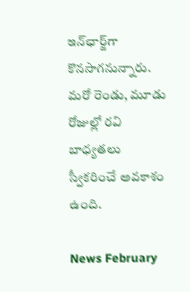ఇన్‌ఛార్జ్‌గా కొనసాగనున్నారు. మరో రెండు, మూడు రోజుల్లో రవి బాధ్యతలు స్వీకరించే అవకాశం ఉంది.

News February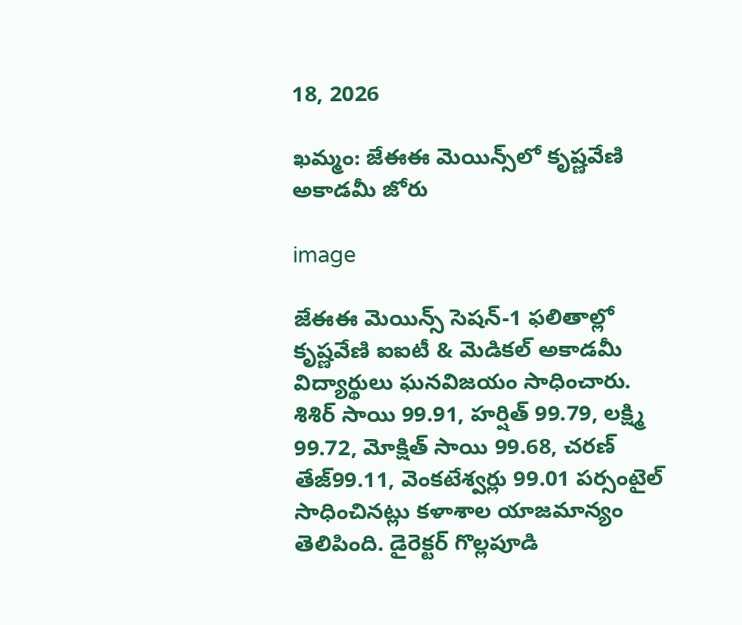18, 2026

ఖమ్మం: జేఈఈ మెయిన్స్‌లో కృష్ణవేణి అకాడమీ జోరు

image

జేఈఈ మెయిన్స్ సెషన్-1 ఫలితాల్లో కృష్ణవేణి ఐఐటీ & మెడికల్ అకాడమీ విద్యార్థులు ఘనవిజయం సాధించారు. శిశిర్ సాయి 99.91, హర్షిత్ 99.79, లక్ష్మి 99.72, మోక్షిత్ సాయి 99.68, చరణ్ తేజ్99.11, వెంకటేశ్వర్లు 99.01 పర్సంటైల్ సాధించినట్లు కళాశాల యాజమాన్యం తెలిపింది. డైరెక్టర్ గొల్లపూడి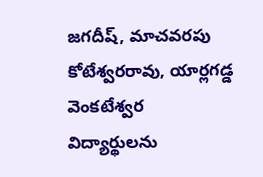జగదీష్, మాచవరపు కోటేశ్వరరావు, యార్లగడ్డ వెంకటేశ్వర విద్యార్థులను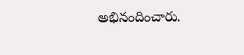అభినందించారు.